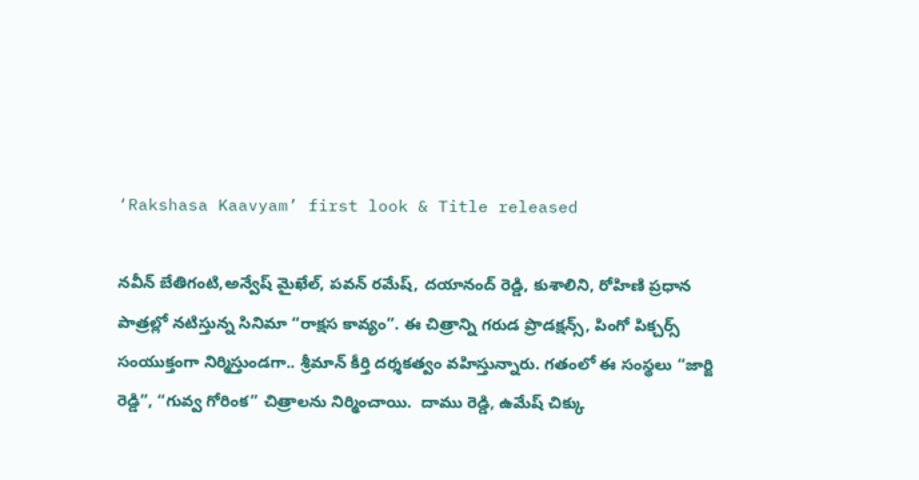‘Rakshasa Kaavyam’ first look & Title released

నవీన్ బేతిగంటి,అన్వేష్ మైఖేల్, పవన్ రమేష్, దయానంద్ రెడ్డి, కుశాలిని, రోహిణి ప్రధాన పాత్రల్లో నటిస్తున్న సినిమా “రాక్షస కావ్యం”. ఈ చిత్రాన్ని గరుడ ప్రొడక్షన్స్, పింగో పిక్చర్స్ సంయుక్తంగా నిర్మిస్తుండగా.. శ్రీమాన్ కీర్తి దర్శకత్వం వహిస్తున్నారు. గతంలో ఈ సంస్థలు “జార్జి రెడ్డి”, “గువ్వ గోరింక” చిత్రాలను నిర్మించాయి.  దాము రెడ్డి, ఉమేష్ చిక్కు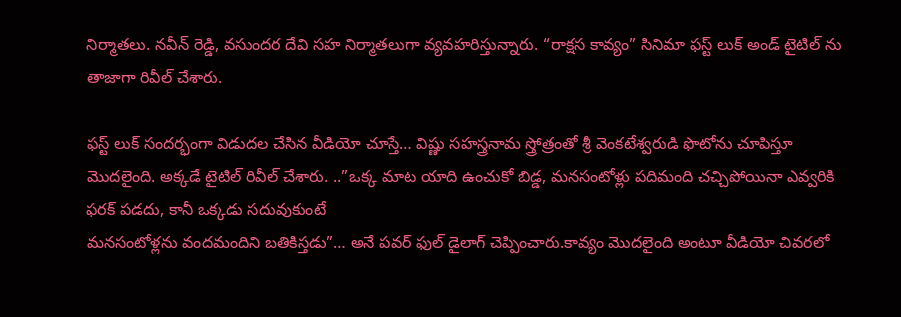నిర్మాతలు. నవీన్ రెడ్డి, వసుందర దేవి సహ నిర్మాతలుగా వ్యవహరిస్తున్నారు. “రాక్షస కావ్యం” సినిమా ఫస్ట్ లుక్ అండ్ టైటిల్ ను తాజాగా రివీల్ చేశారు.

ఫస్ట్ లుక్ సందర్భంగా విడుదల చేసిన వీడియో చూస్తే… విష్ణు సహస్త్రనామ స్త్రోత్రంతో శ్రీ వెంకటేశ్వరుడి ఫొటోను చూపిస్తూ మొదలైంది. అక్కడే టైటిల్ రివీల్ చేశారు. ..”ఒక్క మాట యాది ఉంచుకో బిడ్డ, మనసంటోళ్లు పదిమంది చచ్చిపోయినా ఎవ్వరికి ఫరక్ పడదు, కానీ ఒక్కడు సదువుకుంటే
మనసంటోళ్లను వందమందిని బతికిస్తడు”… అనే పవర్ ఫుల్ డైలాగ్ చెప్పించారు.కావ్యం మొదలైంది అంటూ వీడియో చివరలో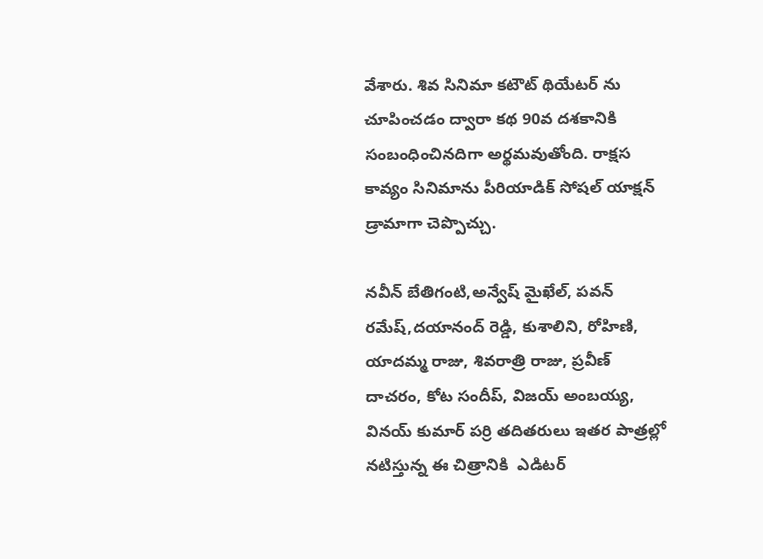వేశారు. శివ సినిమా కటౌట్ థియేటర్ ను
చూపించడం ద్వారా కథ 90వ దశకానికి సంబంధించినదిగా అర్థమవుతోంది. రాక్షస కావ్యం సినిమాను పీరియాడిక్ సోషల్ యాక్షన్ డ్రామాగా చెప్పొచ్చు.

నవీన్ బేతిగంటి,అన్వేష్ మైఖేల్, పవన్ రమేష్,దయానంద్ రెడ్డి, కుశాలిని, రోహిణి, యాదమ్మ రాజు, శివరాత్రి రాజు, ప్రవీణ్ దాచరం, కోట సందీప్, విజయ్ అంబయ్య, వినయ్ కుమార్ పర్రి తదితరులు ఇతర పాత్రల్లో నటిస్తున్న ఈ చిత్రానికి  ఎడిటర్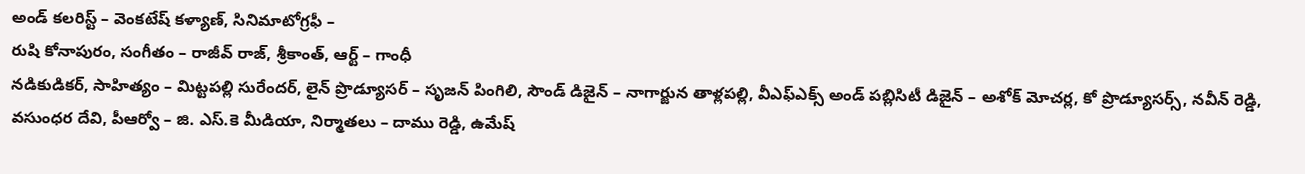అండ్ కలరిస్ట్ – వెంకటేష్ కళ్యాణ్, సినిమాటోగ్రఫీ –
రుషి కోనాపురం, సంగీతం – రాజీవ్ రాజ్, శ్రీకాంత్, ఆర్ట్ – గాంధీ
నడికుడికర్, సాహిత్యం – మిట్టపల్లి సురేందర్, లైన్ ప్రొడ్యూసర్ – సృజన్ పింగిలి, సౌండ్ డిజైన్ – నాగార్జున తాళ్లపల్లి, వీఎఫ్ఎక్స్ అండ్ పబ్లిసిటీ డిజైన్ – అశోక్ మోచర్ల, కో ప్రొడ్యూసర్స్, నవీన్ రెడ్డి, వసుంధర దేవి, పీఆర్వో – జి. ఎస్.కె మీడియా, నిర్మాతలు – దాము రెడ్డి, ఉమేష్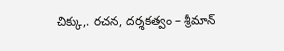చిక్కు,. రచన, దర్శకత్వం – శ్రీమాన్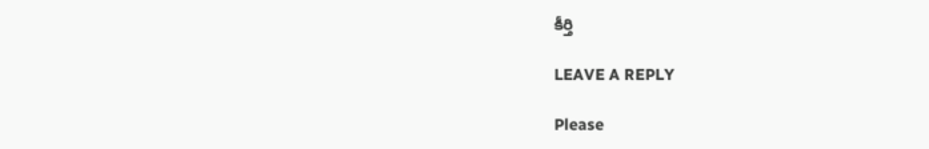కీర్తి

LEAVE A REPLY

Please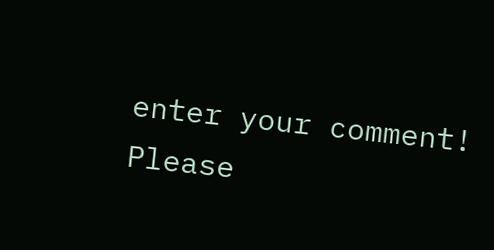enter your comment!
Please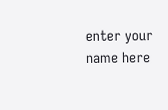enter your name here